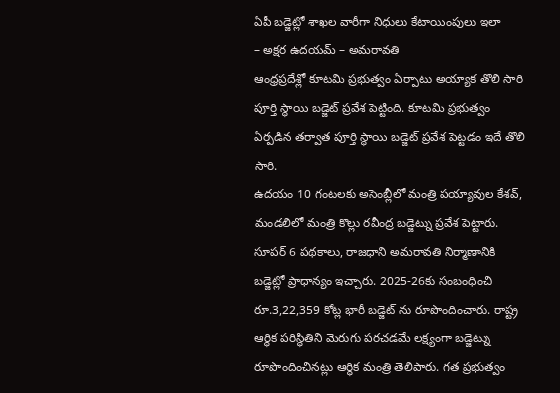ఏపీ బడ్జెట్లో శాఖల వారీగా నిధులు కేటాయింపులు ఇలా
– అక్షర ఉదయమ్ – అమరావతి
ఆంధ్రప్రదేశ్లో కూటమి ప్రభుత్వం ఏర్పాటు అయ్యాక తొలి సారి పూర్తి స్థాయి బడ్జెట్ ప్రవేశ పెట్టింది. కూటమి ప్రభుత్వం ఏర్పడిన తర్వాత పూర్తి స్థాయి బడ్జెట్ ప్రవేశ పెట్టడం ఇదే తొలి సారి.
ఉదయం 10 గంటలకు అసెంబ్లీలో మంత్రి పయ్యావుల కేశవ్, మండలిలో మంత్రి కొల్లు రవీంద్ర బడ్జెట్ను ప్రవేశ పెట్టారు. సూపర్ 6 పథకాలు, రాజధాని అమరావతి నిర్మాణానికి బడ్జెట్లో ప్రాధాన్యం ఇచ్చారు. 2025-26కు సంబంధించి రూ.3,22,359 కోట్ల భారీ బడ్జెట్ ను రూపొందించారు. రాష్ట్ర ఆర్థిక పరిస్థితిని మెరుగు పరచడమే లక్ష్యంగా బడ్జెట్ను రూపొందించినట్లు ఆర్థిక మంత్రి తెలిపారు. గత ప్రభుత్వం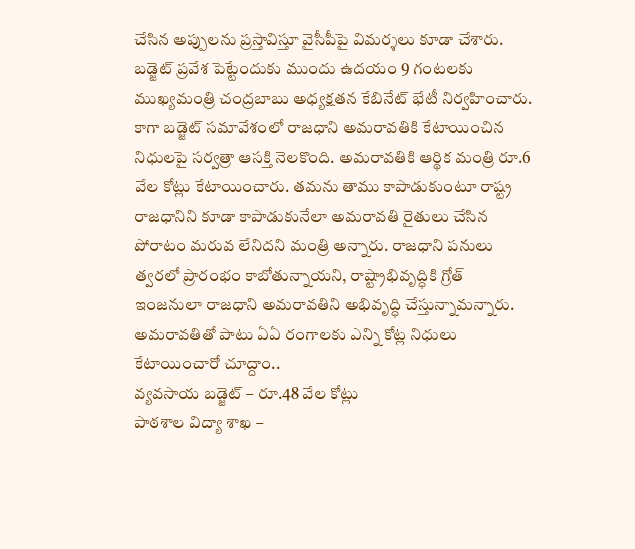చేసిన అప్పులను ప్రస్తావిస్తూ వైసీపీపై విమర్శలు కూడా చేశారు.
బడ్జెట్ ప్రవేశ పెట్టేందుకు ముందు ఉదయం 9 గంటలకు ముఖ్యమంత్రి చంద్రబాబు అధ్యక్షతన కేబినేట్ భేటీ నిర్వహించారు. కాగా బడ్జెట్ సమావేశంలో రాజధాని అమరావతికి కేటాయించిన నిధులపై సర్వత్రా ఆసక్తి నెలకొంది. అమరావతికి ఆర్థిక మంత్రి రూ.6 వేల కోట్లు కేటాయించారు. తమను తాము కాపాడుకుంటూ రాష్ట్ర రాజధానిని కూడా కాపాడుకునేలా అమరావతి రైతులు చేసిన పోరాటం మరువ లేనిదని మంత్రి అన్నారు. రాజధాని పనులు త్వరలో ప్రారంభం కాబోతున్నాయని, రాష్ట్రాభివృద్ధికి గ్రోత్ ఇంజనులా రాజధాని అమరావతిని అభివృద్ధి చేస్తున్నామన్నారు. అమరావతితో పాటు ఏఏ రంగాలకు ఎన్ని కోట్ల నిధులు కేటాయించారో చూద్దాం..
వ్యవసాయ బడ్జెట్ – రూ.48 వేల కోట్లు
పాఠశాల విద్యా శాఖ –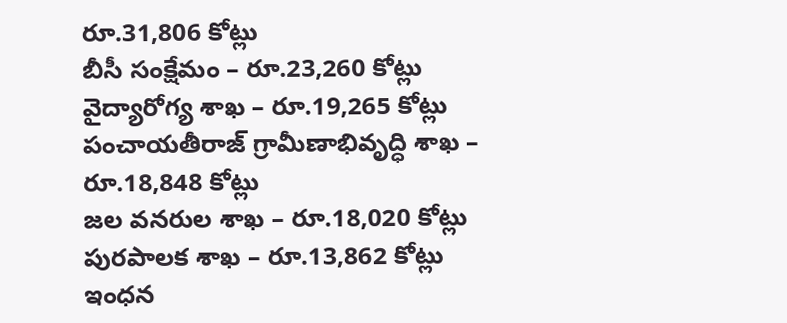రూ.31,806 కోట్లు
బీసీ సంక్షేమం – రూ.23,260 కోట్లు
వైద్యారోగ్య శాఖ – రూ.19,265 కోట్లు
పంచాయతీరాజ్ గ్రామీణాభివృద్ధి శాఖ – రూ.18,848 కోట్లు
జల వనరుల శాఖ – రూ.18,020 కోట్లు
పురపాలక శాఖ – రూ.13,862 కోట్లు
ఇంధన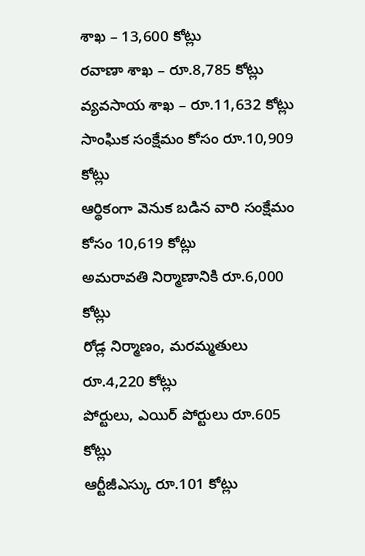శాఖ – 13,600 కోట్లు
రవాణా శాఖ – రూ.8,785 కోట్లు
వ్యవసాయ శాఖ – రూ.11,632 కోట్లు
సాంఘిక సంక్షేమం కోసం రూ.10,909 కోట్లు
ఆర్థికంగా వెనుక బడిన వారి సంక్షేమం కోసం 10,619 కోట్లు
అమరావతి నిర్మాణానికి రూ.6,000 కోట్లు
రోడ్ల నిర్మాణం, మరమ్మతులు రూ.4,220 కోట్లు
పోర్టులు, ఎయిర్ పోర్టులు రూ.605 కోట్లు
ఆర్టీజీఎస్కు రూ.101 కోట్లు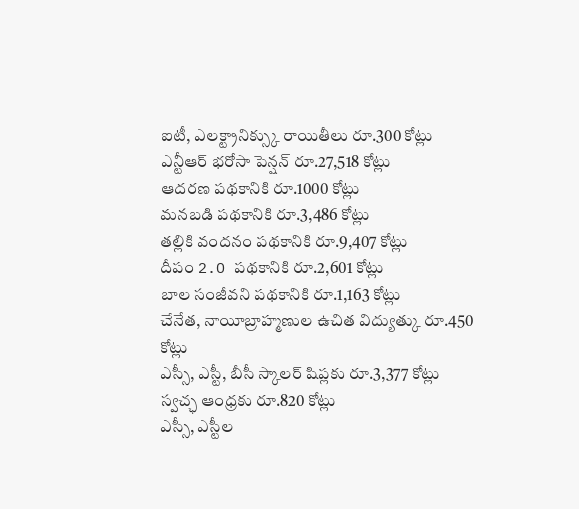ఐటీ, ఎలక్ట్రానిక్స్కు రాయితీలు రూ.300 కోట్లు
ఎన్టీఆర్ భరోసా పెన్షన్ రూ.27,518 కోట్లు
ఆదరణ పథకానికి రూ.1000 కోట్లు
మనబడి పథకానికి రూ.3,486 కోట్లు
తల్లికి వందనం పథకానికి రూ.9,407 కోట్లు
దీపం 2.O పథకానికి రూ.2,601 కోట్లు
బాల సంజీవని పథకానికి రూ.1,163 కోట్లు
చేనేత, నాయీబ్రాహ్మణుల ఉచిత విద్యుత్కు రూ.450 కోట్లు
ఎస్సీ, ఎస్టీ, బీసీ స్కాలర్ షిప్లకు రూ.3,377 కోట్లు
స్వచ్ఛ ఆంధ్రకు రూ.820 కోట్లు
ఎస్సీ, ఎస్టీల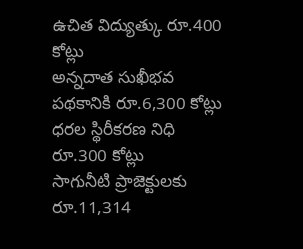ఉచిత విద్యుత్కు రూ.400 కోట్లు
అన్నదాత సుఖీభవ పథకానికి రూ.6,300 కోట్లు
ధరల స్థిరీకరణ నిధి రూ.300 కోట్లు
సాగునీటి ప్రాజెక్టులకు రూ.11,314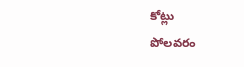కోట్లు
పోలవరం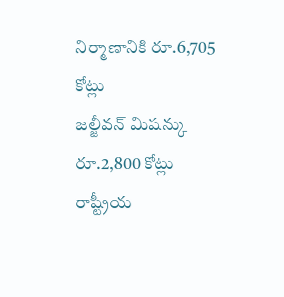నిర్మాణానికి రూ.6,705 కోట్లు
జల్జీవన్ మిషన్కు రూ.2,800 కోట్లు
రాష్ట్రీయ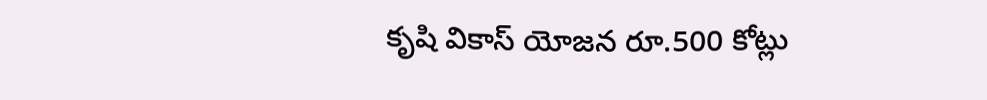కృషి వికాస్ యోజన రూ.500 కోట్లు